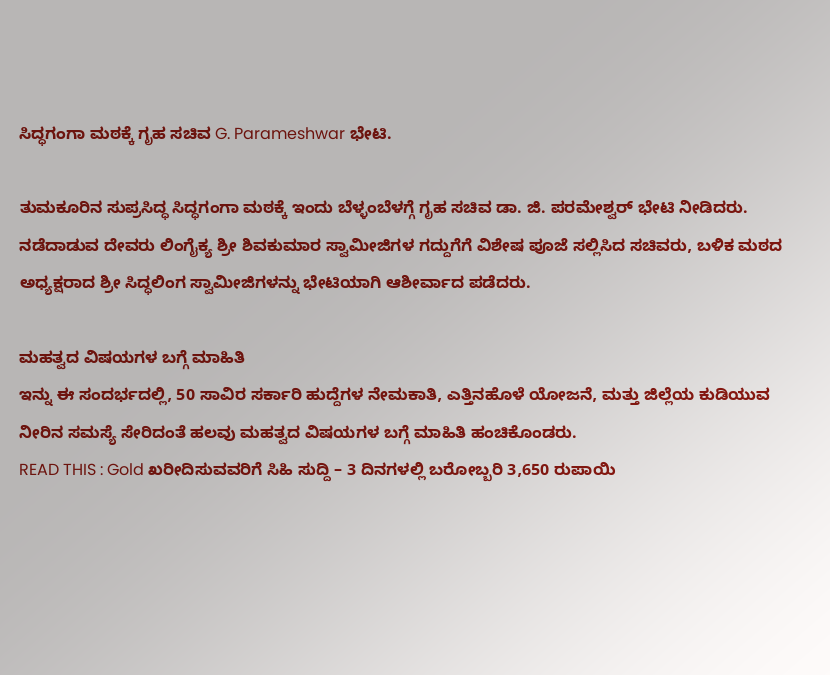ಸಿದ್ಧಗಂಗಾ ಮಠಕ್ಕೆ ಗೃಹ ಸಚಿವ G. Parameshwar ಭೇಟಿ.

ತುಮಕೂರಿನ ಸುಪ್ರಸಿದ್ಧ ಸಿದ್ಧಗಂಗಾ ಮಠಕ್ಕೆ ಇಂದು ಬೆಳ್ಳಂಬೆಳಗ್ಗೆ ಗೃಹ ಸಚಿವ ಡಾ. ಜಿ. ಪರಮೇಶ್ವರ್ ಭೇಟಿ ನೀಡಿದರು. ನಡೆದಾಡುವ ದೇವರು ಲಿಂಗೈಕ್ಯ ಶ್ರೀ ಶಿವಕುಮಾರ ಸ್ವಾಮೀಜಿಗಳ ಗದ್ದುಗೆಗೆ ವಿಶೇಷ ಪೂಜೆ ಸಲ್ಲಿಸಿದ ಸಚಿವರು, ಬಳಿಕ ಮಠದ ಅಧ್ಯಕ್ಷರಾದ ಶ್ರೀ ಸಿದ್ಧಲಿಂಗ ಸ್ವಾಮೀಜಿಗಳನ್ನು ಭೇಟಿಯಾಗಿ ಆಶೀರ್ವಾದ ಪಡೆದರು.

ಮಹತ್ವದ ವಿಷಯಗಳ ಬಗ್ಗೆ ಮಾಹಿತಿ
ಇನ್ನು ಈ ಸಂದರ್ಭದಲ್ಲಿ, 50 ಸಾವಿರ ಸರ್ಕಾರಿ ಹುದ್ದೆಗಳ ನೇಮಕಾತಿ, ಎತ್ತಿನಹೊಳೆ ಯೋಜನೆ, ಮತ್ತು ಜಿಲ್ಲೆಯ ಕುಡಿಯುವ ನೀರಿನ ಸಮಸ್ಯೆ ಸೇರಿದಂತೆ ಹಲವು ಮಹತ್ವದ ವಿಷಯಗಳ ಬಗ್ಗೆ ಮಾಹಿತಿ ಹಂಚಿಕೊಂಡರು.
READ THIS : Gold ಖರೀದಿಸುವವರಿಗೆ ಸಿಹಿ ಸುದ್ದಿ – 3 ದಿನಗಳಲ್ಲಿ ಬರೋಬ್ಬರಿ 3,650 ರುಪಾಯಿ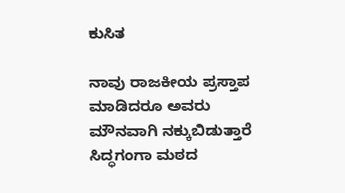ಕುಸಿತ

ನಾವು ರಾಜಕೀಯ ಪ್ರಸ್ತಾಪ ಮಾಡಿದರೂ ಅವರು ಮೌನವಾಗಿ ನಕ್ಕುಬಿಡುತ್ತಾರೆ
ಸಿದ್ಧಗಂಗಾ ಮಠದ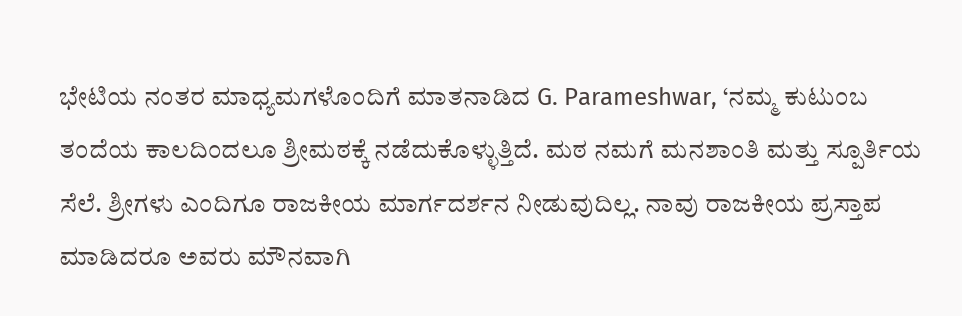ಭೇಟಿಯ ನಂತರ ಮಾಧ್ಯಮಗಳೊಂದಿಗೆ ಮಾತನಾಡಿದ G. Parameshwar, ‘ನಮ್ಮ ಕುಟುಂಬ ತಂದೆಯ ಕಾಲದಿಂದಲೂ ಶ್ರೀಮಠಕ್ಕೆ ನಡೆದುಕೊಳ್ಳುತ್ತಿದೆ. ಮಠ ನಮಗೆ ಮನಶಾಂತಿ ಮತ್ತು ಸ್ಪೂರ್ತಿಯ ಸೆಲೆ. ಶ್ರೀಗಳು ಎಂದಿಗೂ ರಾಜಕೀಯ ಮಾರ್ಗದರ್ಶನ ನೀಡುವುದಿಲ್ಲ. ನಾವು ರಾಜಕೀಯ ಪ್ರಸ್ತಾಪ ಮಾಡಿದರೂ ಅವರು ಮೌನವಾಗಿ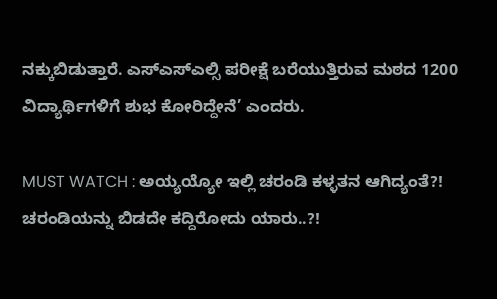ನಕ್ಕುಬಿಡುತ್ತಾರೆ. ಎಸ್ಎಸ್ಎಲ್ಸಿ ಪರೀಕ್ಷೆ ಬರೆಯುತ್ತಿರುವ ಮಠದ 1200 ವಿದ್ಯಾರ್ಥಿಗಳಿಗೆ ಶುಭ ಕೋರಿದ್ದೇನೆ’ ಎಂದರು.

MUST WATCH : ಅಯ್ಯಯ್ಯೋ ಇಲ್ಲಿ ಚರಂಡಿ ಕಳ್ಳತನ ಆಗಿದ್ಯಂತೆ?! ಚರಂಡಿಯನ್ನು ಬಿಡದೇ ಕದ್ದಿರೋದು ಯಾರು..?!